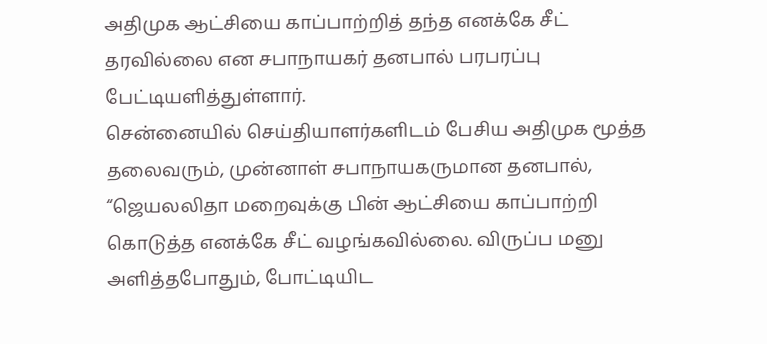அதிமுக ஆட்சியை காப்பாற்றித் தந்த எனக்கே சீட் தரவில்லை என சபாநாயகர் தனபால் பரபரப்பு பேட்டியளித்துள்ளார்.
சென்னையில் செய்தியாளர்களிடம் பேசிய அதிமுக மூத்த தலைவரும், முன்னாள் சபாநாயகருமான தனபால், “ஜெயலலிதா மறைவுக்கு பின் ஆட்சியை காப்பாற்றி கொடுத்த எனக்கே சீட் வழங்கவில்லை. விருப்ப மனு அளித்தபோதும், போட்டியிட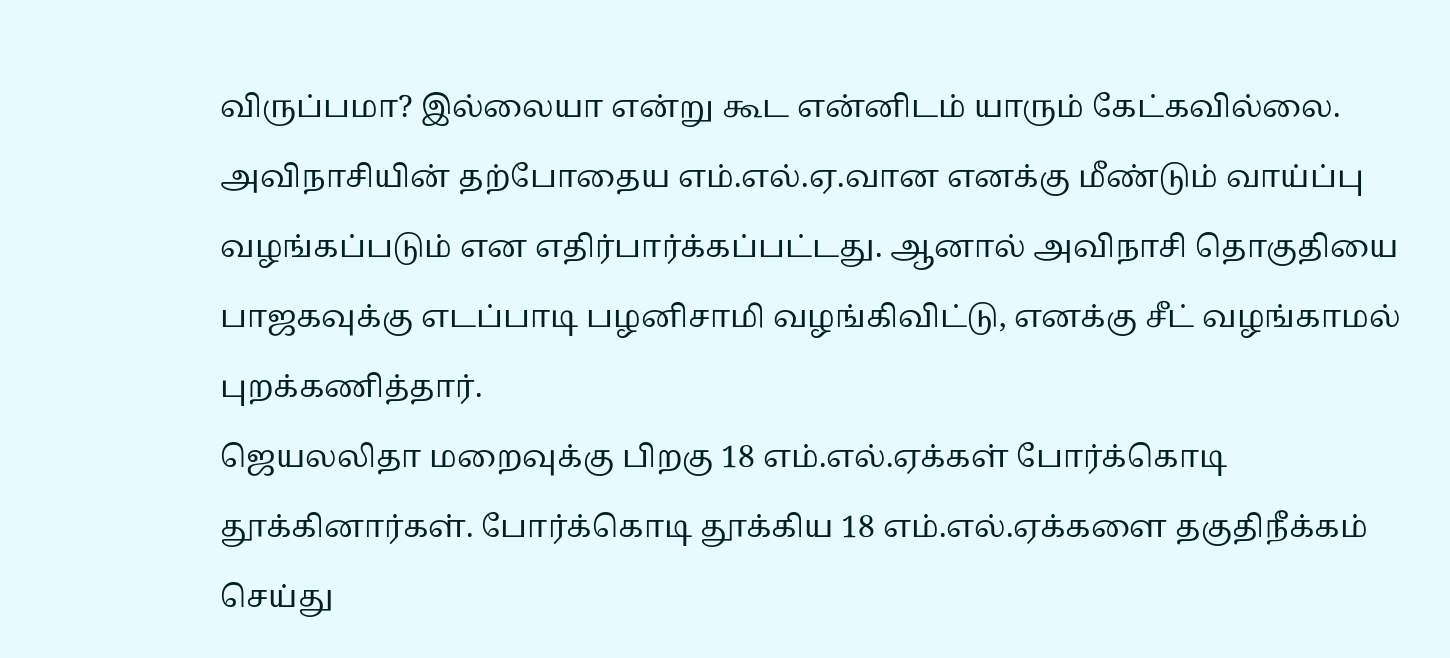விருப்பமா? இல்லையா என்று கூட என்னிடம் யாரும் கேட்கவில்லை. அவிநாசியின் தற்போதைய எம்.எல்.ஏ.வான எனக்கு மீண்டும் வாய்ப்பு வழங்கப்படும் என எதிர்பார்க்கப்பட்டது. ஆனால் அவிநாசி தொகுதியை பாஜகவுக்கு எடப்பாடி பழனிசாமி வழங்கிவிட்டு, எனக்கு சீட் வழங்காமல் புறக்கணித்தார்.
ஜெயலலிதா மறைவுக்கு பிறகு 18 எம்.எல்.ஏக்கள் போர்க்கொடி தூக்கினார்கள். போர்க்கொடி தூக்கிய 18 எம்.எல்.ஏக்களை தகுதிநீக்கம் செய்து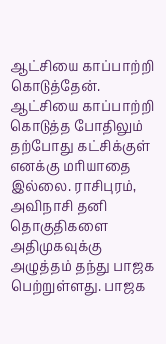ஆட்சியை காப்பாற்றி கொடுத்தேன். ஆட்சியை காப்பாற்றி கொடுத்த போதிலும் தற்போது கட்சிக்குள் எனக்கு மரியாதை இல்லை. ராசிபுரம், அவிநாசி தனி தொகுதிகளை அதிமுகவுக்கு அழுத்தம் தந்து பாஜக பெற்றுள்ளது. பாஜக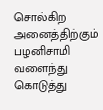சொல்கிற அனைத்திற்கும் பழனிசாமி வளைந்து கொடுத்து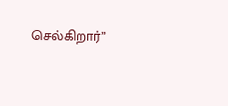செல்கிறார்”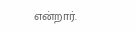என்றார்.